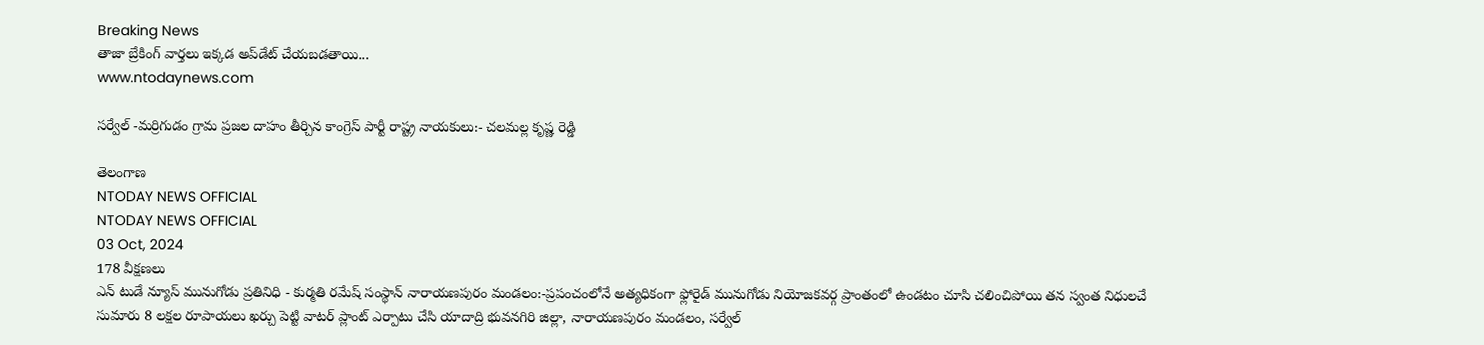Breaking News
తాజా బ్రేకింగ్ వార్తలు ఇక్కడ అప్‌డేట్ చేయబడతాయి...
www.ntodaynews.com

సర్వేల్ -మర్రిగుడం గ్రామ ప్రజల దాహం తీర్చిన కాంగ్రెస్ పార్టీ రాష్ట్ర నాయకులు:- చలమల్ల కృష్ణ రెడ్డి

తెలంగాణ
NTODAY NEWS OFFICIAL
NTODAY NEWS OFFICIAL
03 Oct, 2024
178 వీక్షణలు
ఎన్ టుడే న్యూస్ మునుగోడు ప్రతినిధి - కుర్మతి రమేష్ సంస్థాన్ నారాయణపురం మండలం:-ప్రపంచంలోనే అత్యధికంగా ఫ్లోరైడ్ మునుగోడు నియోజకవర్గ ప్రాంతంలో ఉండటం చూసి చలించిపోయి తన స్వంత నిధులచే సుమారు 8 లక్షల రూపాయలు ఖర్చు పెట్టి వాటర్ ప్లాంట్ ఎర్పాటు చేసి యాదాద్రి భువనగిరి జిల్లా, నారాయణపురం మండలం, సర్వేల్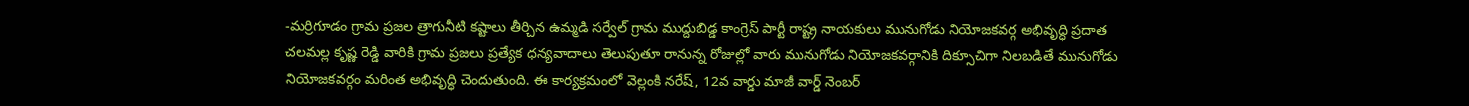-మర్రిగూడం గ్రామ ప్రజల త్రాగునీటి కష్టాలు తీర్చిన ఉమ్మడి సర్వేల్ గ్రామ ముద్దుబిడ్డ కాంగ్రెస్ పార్టీ రాష్ట్ర నాయకులు మునుగోడు నియోజకవర్గ అభివృద్ధి ప్రదాత చలమల్ల కృష్ణ రెడ్డి వారికి గ్రామ ప్రజలు ప్రత్యేక ధన్యవాదాలు తెలుపుతూ రానున్న రోజుల్లో వారు మునుగోడు నియోజకవర్గానికి దిక్సూచిగా నిలబడితే మునుగోడు నియోజకవర్గం మరింత అభివృద్ధి చెందుతుంది. ఈ కార్యక్రమంలో వెల్లంకి నరేష్, 12వ వార్డు మాజీ వార్డ్ నెంబర్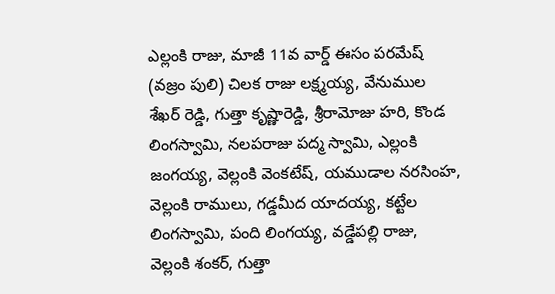ఎల్లంకి రాజు, మాజీ 11వ వార్డ్ ఈసం పరమేష్ (వజ్రం పులి) చిలక రాజు లక్ష్మయ్య, వేనుముల శేఖర్ రెడ్డి, గుత్తా కృష్ణారెడ్డి, శ్రీరామోజు హరి, కొండ లింగస్వామి, నలపరాజు పద్మ స్వామి, ఎల్లంకి జంగయ్య, వెల్లంకి వెంకటేష్, యముడాల నరసింహ, వెల్లంకి రాములు, గడ్డమీద యాదయ్య, కట్టేల లింగస్వామి, పంది లింగయ్య, వడ్డేపల్లి రాజు, వెల్లంకి శంకర్, గుత్తా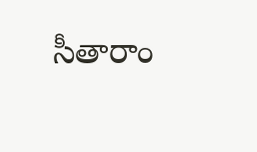సీతారాం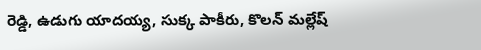రెడ్డి, ఉడుగు యాదయ్య, సుక్క పాకీరు, కొలన్ మల్లేష్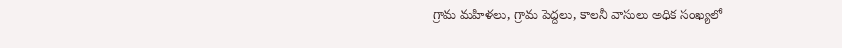గ్రామ మహిళలు, గ్రామ పెద్దలు, కాలనీ వాసులు అధిక సంఖ్యలో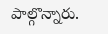పాల్గొన్నారు.